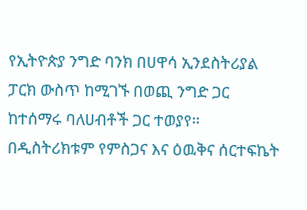የኢትዮጵያ ንግድ ባንክ በሀዋሳ ኢንደስትሪያል ፓርክ ውስጥ ከሚገኙ በወጪ ንግድ ጋር ከተሰማሩ ባለሀብቶች ጋር ተወያየ።
በዲስትሪክቱም የምስጋና እና ዕዉቅና ሰርተፍኬት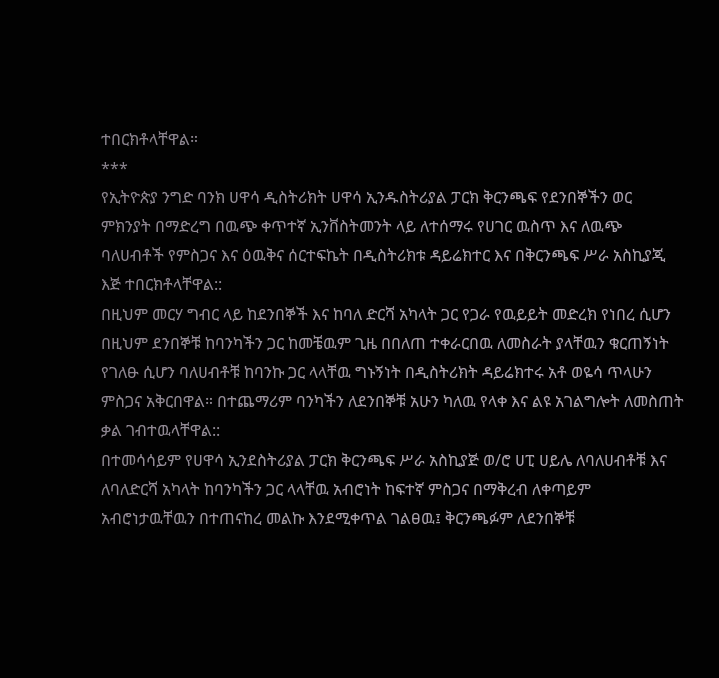ተበርክቶላቸዋል።
***
የኢትዮጵያ ንግድ ባንክ ሀዋሳ ዲስትሪክት ሀዋሳ ኢንዱስትሪያል ፓርክ ቅርንጫፍ የደንበኞችን ወር ምክንያት በማድረግ በዉጭ ቀጥተኛ ኢንቨስትመንት ላይ ለተሰማሩ የሀገር ዉስጥ እና ለዉጭ ባለሀብቶች የምስጋና እና ዕዉቅና ሰርተፍኬት በዲስትሪክቱ ዳይሬክተር እና በቅርንጫፍ ሥራ አስኪያጂ እጅ ተበርክቶላቸዋል::
በዚህም መርሃ ግብር ላይ ከደንበኞች እና ከባለ ድርሻ አካላት ጋር የጋራ የዉይይት መድረክ የነበረ ሲሆን በዚህም ደንበኞቹ ከባንካችን ጋር ከመቼዉም ጊዜ በበለጠ ተቀራርበዉ ለመስራት ያላቸዉን ቁርጠኝነት የገለፁ ሲሆን ባለሀብቶቹ ከባንኩ ጋር ላላቸዉ ግኑኝነት በዲስትሪክት ዳይሬክተሩ አቶ ወዬሳ ጥላሁን ምስጋና አቅርበዋል። በተጨማሪም ባንካችን ለደንበኞቹ አሁን ካለዉ የላቀ እና ልዩ አገልግሎት ለመስጠት ቃል ገብተዉላቸዋል::
በተመሳሳይም የሀዋሳ ኢንደስትሪያል ፓርክ ቅርንጫፍ ሥራ አስኪያጅ ወ/ሮ ሀፒ ሀይሌ ለባለሀብቶቹ እና ለባለድርሻ አካላት ከባንካችን ጋር ላላቸዉ አብሮነት ከፍተኛ ምስጋና በማቅረብ ለቀጣይም አብሮነታዉቸዉን በተጠናከረ መልኩ እንደሚቀጥል ገልፀዉ፤ ቅርንጫፉም ለደንበኞቹ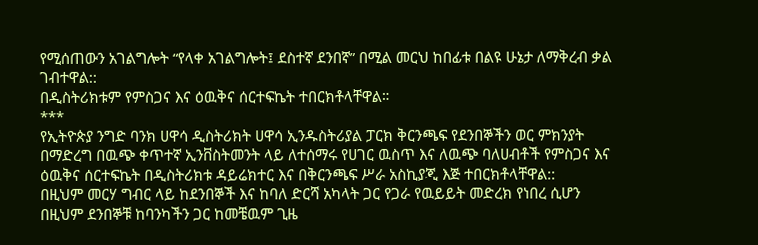የሚሰጠውን አገልግሎት “የላቀ አገልግሎት፤ ደስተኛ ደንበኛ” በሚል መርህ ከበፊቱ በልዩ ሁኔታ ለማቅረብ ቃል ገብተዋል::
በዲስትሪክቱም የምስጋና እና ዕዉቅና ሰርተፍኬት ተበርክቶላቸዋል።
***
የኢትዮጵያ ንግድ ባንክ ሀዋሳ ዲስትሪክት ሀዋሳ ኢንዱስትሪያል ፓርክ ቅርንጫፍ የደንበኞችን ወር ምክንያት በማድረግ በዉጭ ቀጥተኛ ኢንቨስትመንት ላይ ለተሰማሩ የሀገር ዉስጥ እና ለዉጭ ባለሀብቶች የምስጋና እና ዕዉቅና ሰርተፍኬት በዲስትሪክቱ ዳይሬክተር እና በቅርንጫፍ ሥራ አስኪያጂ እጅ ተበርክቶላቸዋል::
በዚህም መርሃ ግብር ላይ ከደንበኞች እና ከባለ ድርሻ አካላት ጋር የጋራ የዉይይት መድረክ የነበረ ሲሆን በዚህም ደንበኞቹ ከባንካችን ጋር ከመቼዉም ጊዜ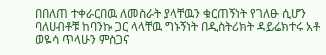በበለጠ ተቀራርበዉ ለመስራት ያላቸዉን ቁርጠኝነት የገለፁ ሲሆን ባለሀብቶቹ ከባንኩ ጋር ላላቸዉ ግኑኝነት በዲስትሪክት ዳይሬክተሩ አቶ ወዬሳ ጥላሁን ምስጋና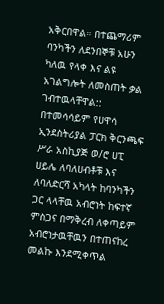አቅርበዋል። በተጨማሪም ባንካችን ለደንበኞቹ አሁን ካለዉ የላቀ እና ልዩ አገልግሎት ለመስጠት ቃል ገብተዉላቸዋል::
በተመሳሳይም የሀዋሳ ኢንደስትሪያል ፓርክ ቅርንጫፍ ሥራ አስኪያጅ ወ/ሮ ሀፒ ሀይሌ ለባለሀብቶቹ እና ለባለድርሻ አካላት ከባንካችን ጋር ላላቸዉ አብሮነት ከፍተኛ ምስጋና በማቅረብ ለቀጣይም አብሮነታዉቸዉን በተጠናከረ መልኩ እንደሚቀጥል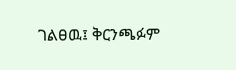ገልፀዉ፤ ቅርንጫፉም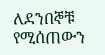ለደንበኞቹ የሚሰጠውን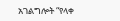አገልግሎት “የላቀ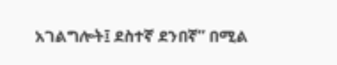አገልግሎት፤ ደስተኛ ደንበኛ” በሚል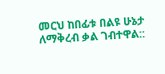መርህ ከበፊቱ በልዩ ሁኔታ ለማቅረብ ቃል ገብተዋል::